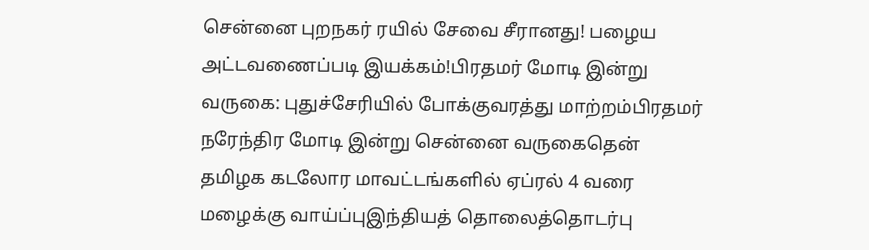சென்னை புறநகர் ரயில் சேவை சீரானது! பழைய அட்டவணைப்படி இயக்கம்!பிரதமர் மோடி இன்று வருகை: புதுச்சேரியில் போக்குவரத்து மாற்றம்பிரதமர் நரேந்திர மோடி இன்று சென்னை வருகைதென் தமிழக கடலோர மாவட்டங்களில் ஏப்ரல் 4 வரை மழைக்கு வாய்ப்புஇந்தியத் தொலைத்தொடர்பு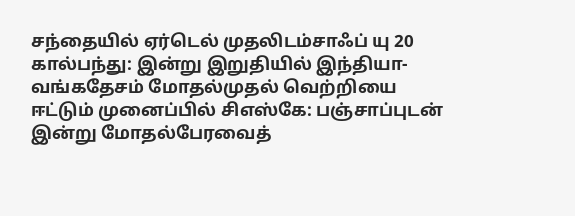சந்தையில் ஏர்டெல் முதலிடம்சாஃப் யு 20 கால்பந்து: இன்று இறுதியில் இந்தியா-வங்கதேசம் மோதல்முதல் வெற்றியை ஈட்டும் முனைப்பில் சிஎஸ்கே: பஞ்சாப்புடன் இன்று மோதல்பேரவைத்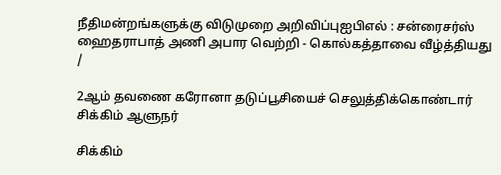நீதிமன்றங்களுக்கு விடுமுறை அறிவிப்புஐபிஎல் : சன்ரைசர்ஸ் ஹைதராபாத் அணி அபார வெற்றி - கொல்கத்தாவை வீழ்த்தியது
/

2ஆம் தவணை கரோனா தடுப்பூசியைச் செலுத்திக்கொண்டார் சிக்கிம் ஆளுநர்

சிக்கிம்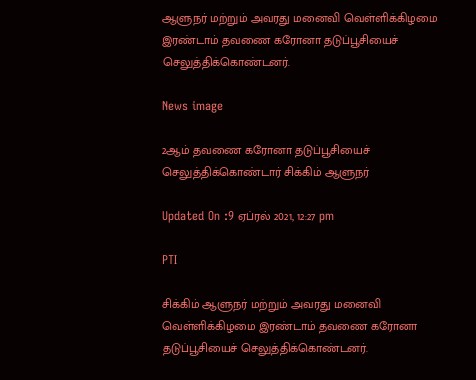ஆளுநர் மற்றும் அவரது மனைவி வெள்ளிக்கிழமை இரண்டாம் தவணை கரோனா தடுப்பூசியைச் செலுத்திக்கொண்டனர்.

News image

2ஆம் தவணை கரோனா தடுப்பூசியைச் செலுத்திக்கொண்டார் சிக்கிம் ஆளுநர்

Updated On :9 ஏப்ரல் 2021, 12:27 pm

PTI

சிக்கிம் ஆளுநர் மற்றும் அவரது மனைவி வெள்ளிக்கிழமை இரண்டாம் தவணை கரோனா தடுப்பூசியைச் செலுத்திக்கொண்டனர்.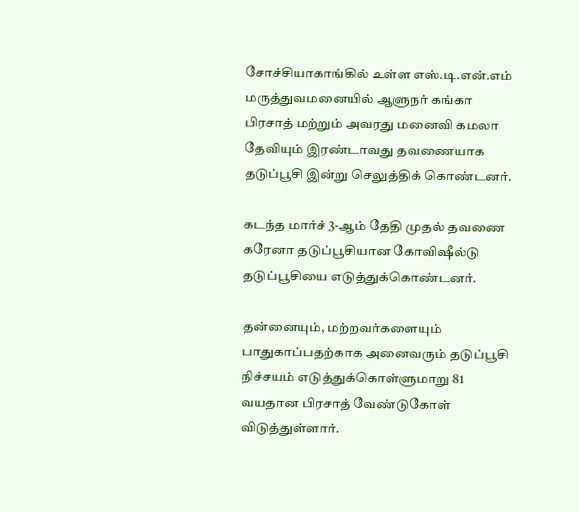சோச்சியாகாங்கில் உள்ள எஸ்.டி.என்.எம் மருத்துவமனையில் ஆளுநர் கங்கா பிரசாத் மற்றும் அவரது மனைவி கமலா தேவியும் இரண்டாவது தவணையாக தடுப்பூசி இன்று செலுத்திக் கொண்டனர்.

கடந்த மார்ச் 3-ஆம் தேதி முதல் தவணை கரேனா தடுப்பூசியான கோவிஷீல்டு தடுப்பூசியை எடுத்துக்கொண்டனர்.

தன்னையும், மற்றவர்களையும் பாதுகாப்பதற்காக அனைவரும் தடுப்பூசி நிச்சயம் எடுத்துக்கொள்ளுமாறு 81 வயதான பிரசாத் வேண்டுகோள் விடுத்துள்ளார்.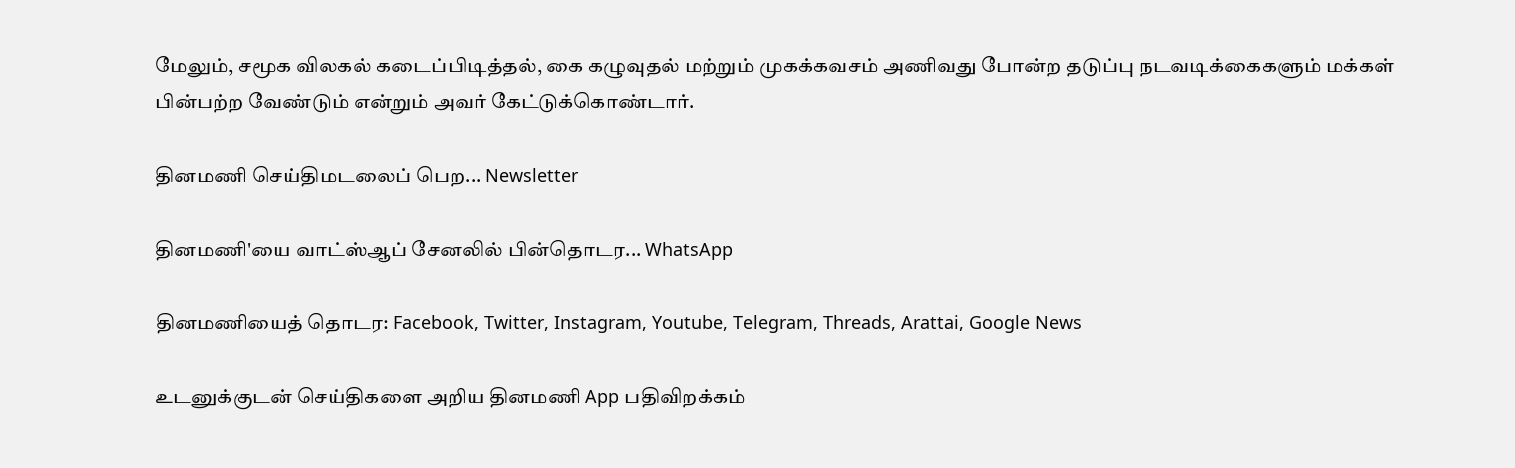மேலும், சமூக விலகல் கடைப்பிடித்தல், கை கழுவுதல் மற்றும் முகக்கவசம் அணிவது போன்ற தடுப்பு நடவடிக்கைகளும் மக்கள் பின்பற்ற வேண்டும் என்றும் அவர் கேட்டுக்கொண்டார்.

தினமணி செய்திமடலைப் பெற... Newsletter

தினமணி'யை வாட்ஸ்ஆப் சேனலில் பின்தொடர... WhatsApp

தினமணியைத் தொடர: Facebook, Twitter, Instagram, Youtube, Telegram, Threads, Arattai, Google News

உடனுக்குடன் செய்திகளை அறிய தினமணி App பதிவிறக்கம்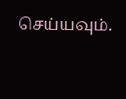செய்யவும்.